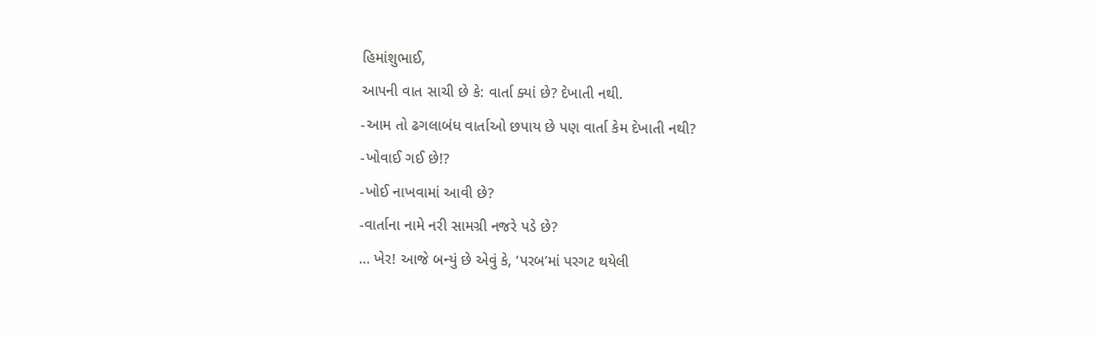હિમાંશુભાઈ,
આપની વાત સાચી છે કે: વાર્તા ક્યાં છે? દેખાતી નથી.
-આમ તો ઢગલાબંધ વાર્તાઓ છપાય છે પણ વાર્તા કેમ દેખાતી નથી?
-ખોવાઈ ગઈ છે!?
-ખોઈ નાખવામાં આવી છે?
-વાર્તાના નામે નરી સામગ્રી નજરે પડે છે?
… ખેર! આજે બન્યું છે એવું કે, ‘પરબ’માં પરગટ થયેલી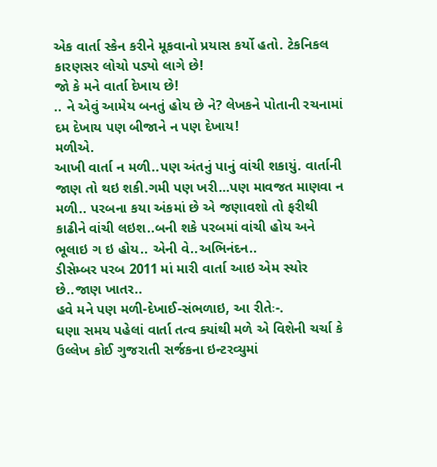એક વાર્તા સ્કેન કરીને મૂકવાનો પ્રયાસ કર્યો હતો. ટેકનિકલ કારણસર લોચો પડ્યો લાગે છે!
જો કે મને વાર્તા દેખાય છે!
.. ને એવું આમેય બનતું હોય છે ને? લેખકને પોતાની રચનામાં દમ દેખાય પણ બીજાને ન પણ દેખાય!
મળીએ.
આખી વાર્તા ન મળી..પણ અંતનું પાનું વાંચી શકાયું. વાર્તાની જાણ તો થઇ શકી.ગમી પણ ખરી…પણ માવજત માણવા ન મળી.. પરબના કયા અંકમાં છે એ જણાવશો તો ફરીથી કાઢીને વાંચી લઇશ..બની શકે પરબમાં વાંચી હોય અને ભૂલાઇ ગ ઇ હોય.. એની વે..અભિનંદન..
ડીસેમ્બર પરબ 2011 માં મારી વાર્તા આઇ એમ સ્યોર છે..જાણ ખાતર..
હવે મને પણ મળી-દેખાઈ-સંભળાઇ, આ રીતેઃ-.
ઘણા સમય પહેલાં વાર્તા તત્વ ક્યાંથી મળે એ વિશેની ચર્ચા કે ઉલ્લેખ કોઈ ગુજરાતી સર્જકના ઇન્ટરવ્યુમાં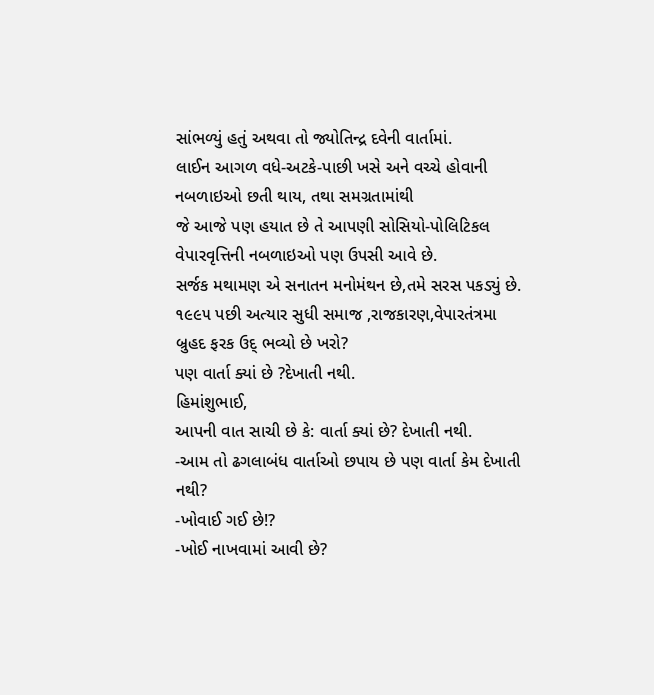સાંભળ્યું હતું અથવા તો જ્યોતિન્દ્ર દવેની વાર્તામાં.
લાઈન આગળ વધે-અટકે-પાછી ખસે અને વચ્ચે હોવાની નબળાઇઓ છતી થાય, તથા સમગ્રતામાંથી
જે આજે પણ હયાત છે તે આપણી સોસિયો-પોલિટિકલ વેપારવૃત્તિની નબળાઇઓ પણ ઉપસી આવે છે.
સર્જક મથામણ એ સનાતન મનોમંથન છે,તમે સરસ પકડ્યું છે.
૧૯૯૫ પછી અત્યાર સુધી સમાજ ,રાજકારણ,વેપારતંત્રમા બ્રુહદ ફરક ઉદ્ ભવ્યો છે ખરો?
પણ વાર્તા ક્યાં છે ?દેખાતી નથી.
હિમાંશુભાઈ,
આપની વાત સાચી છે કે: વાર્તા ક્યાં છે? દેખાતી નથી.
-આમ તો ઢગલાબંધ વાર્તાઓ છપાય છે પણ વાર્તા કેમ દેખાતી નથી?
-ખોવાઈ ગઈ છે!?
-ખોઈ નાખવામાં આવી છે?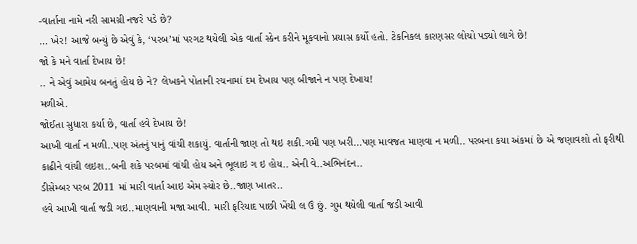-વાર્તાના નામે નરી સામગ્રી નજરે પડે છે?
… ખેર! આજે બન્યું છે એવું કે, ‘પરબ’માં પરગટ થયેલી એક વાર્તા સ્કેન કરીને મૂકવાનો પ્રયાસ કર્યો હતો. ટેકનિકલ કારણસર લોચો પડ્યો લાગે છે!
જો કે મને વાર્તા દેખાય છે!
.. ને એવું આમેય બનતું હોય છે ને? લેખકને પોતાની રચનામાં દમ દેખાય પણ બીજાને ન પણ દેખાય!
મળીએ.
જોઈતા સુધારા કર્યા છે, વાર્તા હવે દેખાય છે!
આખી વાર્તા ન મળી..પણ અંતનું પાનું વાંચી શકાયું. વાર્તાની જાણ તો થઇ શકી.ગમી પણ ખરી…પણ માવજત માણવા ન મળી.. પરબના કયા અંકમાં છે એ જણાવશો તો ફરીથી કાઢીને વાંચી લઇશ..બની શકે પરબમાં વાંચી હોય અને ભૂલાઇ ગ ઇ હોય.. એની વે..અભિનંદન..
ડીસેમ્બર પરબ 2011 માં મારી વાર્તા આઇ એમ સ્યોર છે..જાણ ખાતર..
હવે આખી વાર્તા જડી ગઇ..માણવાની મજા આવી. મારી ફરિયાદ પાછી ખેંચી લ ઉં છું. ગુમ થયેલી વાર્તા જડી આવી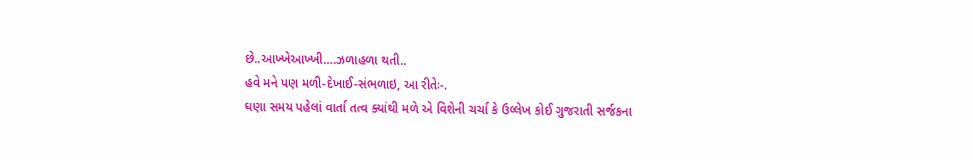છે..આખ્ખેઆખ્ખી….ઝળાહળા થતી..
હવે મને પણ મળી-દેખાઈ-સંભળાઇ, આ રીતેઃ-.
ઘણા સમય પહેલાં વાર્તા તત્વ ક્યાંથી મળે એ વિશેની ચર્ચા કે ઉલ્લેખ કોઈ ગુજરાતી સર્જકના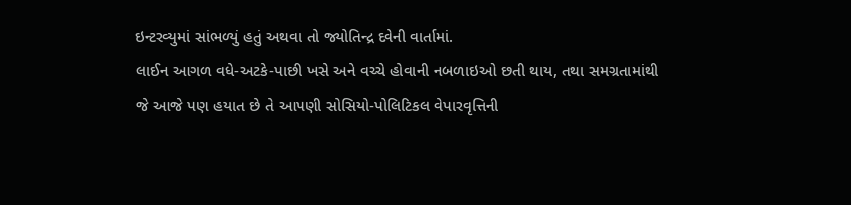ઇન્ટરવ્યુમાં સાંભળ્યું હતું અથવા તો જ્યોતિન્દ્ર દવેની વાર્તામાં.
લાઈન આગળ વધે-અટકે-પાછી ખસે અને વચ્ચે હોવાની નબળાઇઓ છતી થાય, તથા સમગ્રતામાંથી
જે આજે પણ હયાત છે તે આપણી સોસિયો-પોલિટિકલ વેપારવૃત્તિની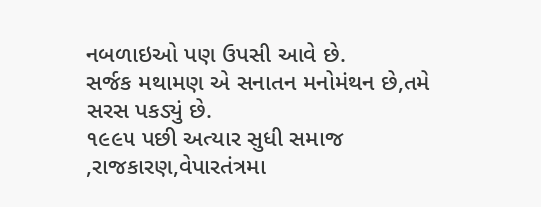નબળાઇઓ પણ ઉપસી આવે છે.
સર્જક મથામણ એ સનાતન મનોમંથન છે,તમે સરસ પકડ્યું છે.
૧૯૯૫ પછી અત્યાર સુધી સમાજ ,રાજકારણ,વેપારતંત્રમા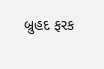બ્રુહદ ફરક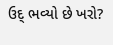ઉદ્ ભવ્યો છે ખરો?